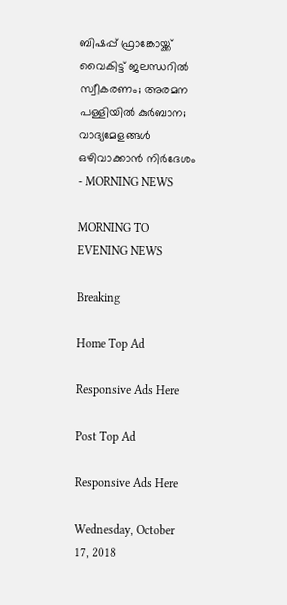ബിഷപ്പ് ഫ്രാങ്കോയ്ക്ക് വൈകിട്ട് ജലന്ധറില്‍ സ്വീകരണം; അരമന പള്ളിയില്‍ കുര്‍ബാന; വാദ്യമേളങ്ങള്‍ ഒഴിവാക്കാന്‍ നിര്‍ദേശം - MORNING NEWS

MORNING TO EVENING NEWS

Breaking

Home Top Ad

Responsive Ads Here

Post Top Ad

Responsive Ads Here

Wednesday, October 17, 2018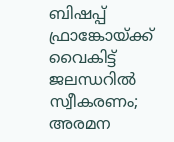ബിഷപ്പ് ഫ്രാങ്കോയ്ക്ക് വൈകിട്ട് ജലന്ധറില്‍ സ്വീകരണം; അരമന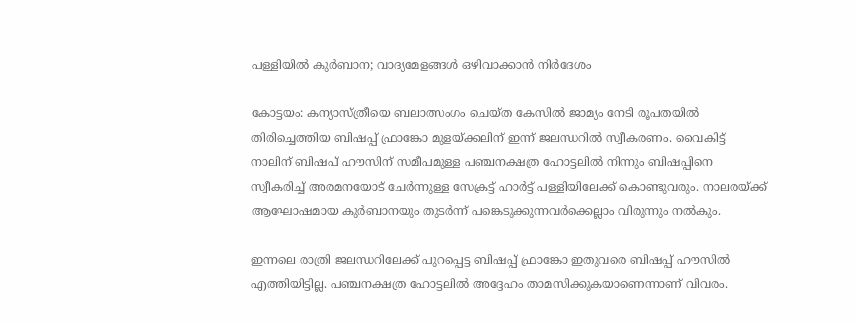പള്ളിയില്‍ കുര്‍ബാന; വാദ്യമേളങ്ങള്‍ ഒഴിവാക്കാന്‍ നിര്‍ദേശം

കോട്ടയം: കന്യാസ്ത്രീയെ ബലാത്സംഗം ചെയ്ത കേസില്‍ ജാമ്യം നേടി രൂപതയില്‍ തിരിച്ചെത്തിയ ബിഷപ്പ് ഫ്രാങ്കോ മുളയ്ക്കലിന് ഇന്ന് ജലന്ധറില്‍ സ്വീകരണം. വൈകിട്ട് നാലിന് ബിഷപ് ഹൗസിന് സമീപമുള്ള പഞ്ചനക്ഷത്ര ഹോട്ടലില്‍ നിന്നും ബിഷപ്പിനെ സ്വീകരിച്ച് അരമനയോട് ചേര്‍ന്നുള്ള സേക്രട്ട് ഹാര്‍ട്ട് പള്ളിയിലേക്ക് കൊണ്ടുവരും. നാലരയ്ക്ക് ആഘോഷമായ കുര്‍ബാനയും തുടര്‍ന്ന് പങ്കെടുക്കുന്നവര്‍ക്കെല്ലാം വിരുന്നും നല്‍കും.

ഇന്നലെ രാത്രി ജലന്ധറിലേക്ക് പുറപ്പെട്ട ബിഷപ്പ് ഫ്രാങ്കോ ഇതുവരെ ബിഷപ്പ് ഹൗസില്‍ എത്തിയിട്ടില്ല. പഞ്ചനക്ഷത്ര ഹോട്ടലില്‍ അദ്ദേഹം താമസിക്കുകയാണെന്നാണ് വിവരം.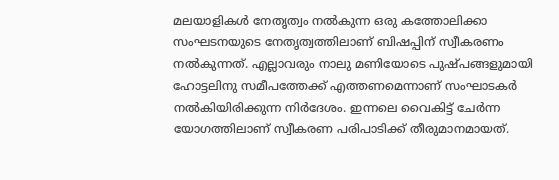മലയാളികള്‍ നേതൃത്വം നല്‍കുന്ന ഒരു കത്തോലിക്കാ സംഘടനയുടെ നേതൃത്വത്തിലാണ് ബിഷപ്പിന് സ്വീകരണം നല്‍കുന്നത്. എല്ലാവരും നാലു മണിയോടെ പുഷ്പങ്ങളുമായി ഹോട്ടലിനു സമീപത്തേക്ക് എത്തണമെന്നാണ് സംഘാടകര്‍ നല്‍കിയിരിക്കുന്ന നിര്‍ദേശം. ഇന്നലെ വൈകിട്ട് ചേര്‍ന്ന യോഗത്തിലാണ് സ്വീകരണ പരിപാടിക്ക് തീരുമാനമായത്.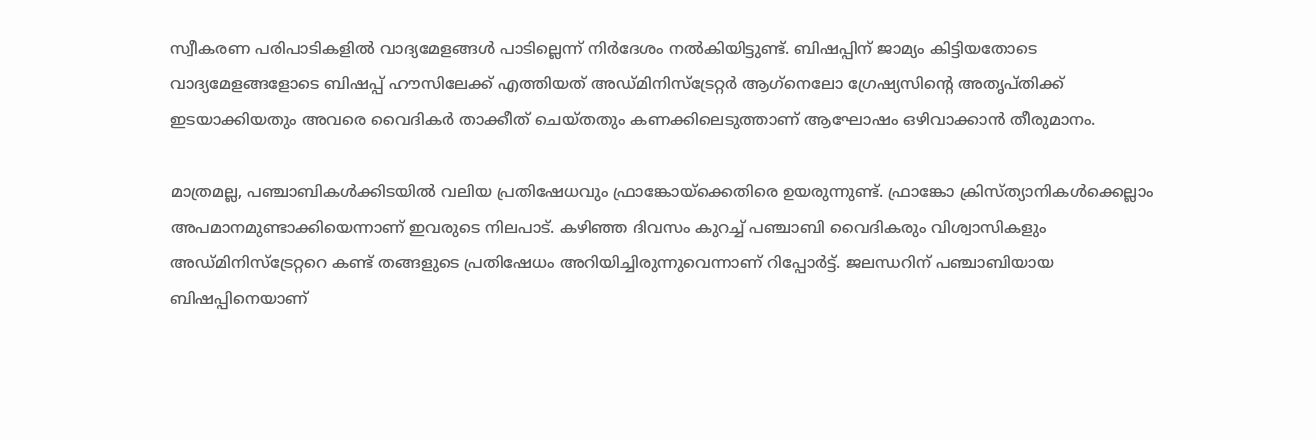സ്വീകരണ പരിപാടികളില്‍ വാദ്യമേളങ്ങള്‍ പാടില്ലെന്ന് നിര്‍ദേശം നല്‍കിയിട്ടുണ്ട്. ബിഷപ്പിന് ജാമ്യം കിട്ടിയതോടെ വാദ്യമേളങ്ങളോടെ ബിഷപ്പ് ഹൗസിലേക്ക് എത്തിയത് അഡ്മിനിസ്‌ട്രേറ്റര്‍ ആഗ്‌നെലോ ഗ്രേഷ്യസിന്റെ അതൃപ്തിക്ക് ഇടയാക്കിയതും അവരെ വൈദികര്‍ താക്കീത് ചെയ്തതും കണക്കിലെടുത്താണ് ആഘോഷം ഒഴിവാക്കാന്‍ തീരുമാനം.

മാത്രമല്ല, പഞ്ചാബികള്‍ക്കിടയില്‍ വലിയ പ്രതിഷേധവും ഫ്രാങ്കോയ്‌ക്കെതിരെ ഉയരുന്നുണ്ട്. ഫ്രാങ്കോ ക്രിസ്ത്യാനികള്‍ക്കെല്ലാം അപമാനമുണ്ടാക്കിയെന്നാണ് ഇവരുടെ നിലപാട്. കഴിഞ്ഞ ദിവസം കുറച്ച് പഞ്ചാബി വൈദികരും വിശ്വാസികളും അഡ്മിനിസ്‌ട്രേറ്ററെ കണ്ട് തങ്ങളുടെ പ്രതിഷേധം അറിയിച്ചിരുന്നുവെന്നാണ് റിപ്പോര്‍ട്ട്. ജലന്ധറിന് പഞ്ചാബിയായ ബിഷപ്പിനെയാണ്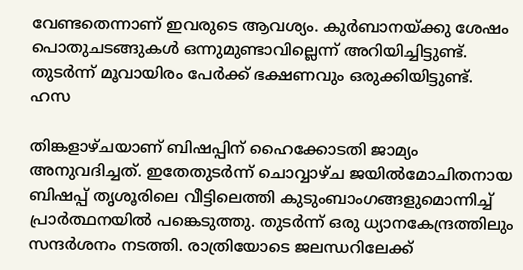വേണ്ടതെന്നാണ് ഇവരുടെ ആവശ്യം. കുര്‍ബാനയ്ക്കു ശേഷം പൊതുചടങ്ങുകള്‍ ഒന്നുമുണ്ടാവില്ലെന്ന് അറിയിച്ചിട്ടുണ്ട്. തുടര്‍ന്ന് മൂവായിരം പേര്‍ക്ക് ഭക്ഷണവും ഒരുക്കിയിട്ടുണ്ട്. ഹസ

തിങ്കളാഴ്ചയാണ് ബിഷപ്പിന് ഹൈക്കോടതി ജാമ്യം അനുവദിച്ചത്. ഇതേതുടര്‍ന്ന് ചൊവ്വാഴ്ച ജയില്‍മോചിതനായ ബിഷപ്പ് തൃശൂരിലെ വീട്ടിലെത്തി കുടുംബാംഗങ്ങളുമൊന്നിച്ച് പ്രാര്‍ത്ഥനയില്‍ പങ്കെടുത്തു. തുടര്‍ന്ന് ഒരു ധ്യാനകേന്ദ്രത്തിലും സന്ദര്‍ശനം നടത്തി. രാത്രിയോടെ ജലന്ധറിലേക്ക്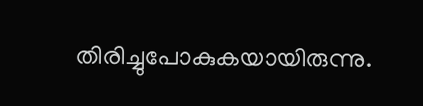തിരിച്ചുപോകുകയായിരുന്നു.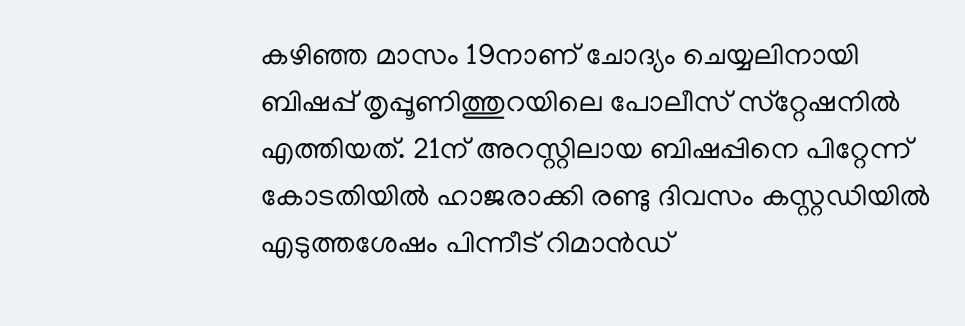കഴിഞ്ഞ മാസം 19നാണ് ചോദ്യം ചെയ്യലിനായി ബിഷപ്പ് തൃപ്പൂണിത്തുറയിലെ പോലീസ് സ്‌റ്റേഷനില്‍ എത്തിയത്. 21ന് അറസ്റ്റിലായ ബിഷപ്പിനെ പിറ്റേന്ന് കോടതിയില്‍ ഹാജരാക്കി രണ്ടു ദിവസം കസ്റ്റഡിയില്‍ എടുത്തശേഷം പിന്നീട് റിമാന്‍ഡ്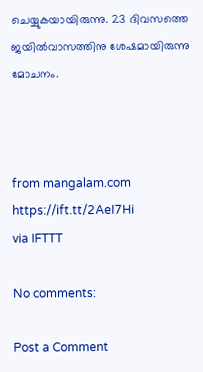ചെയ്യുകയായിരുന്നു. 23 ദിവസത്തെ ജയില്‍വാസത്തിനു ശേഷമായിരുന്നു മോചനം.



from mangalam.com https://ift.tt/2AeI7Hi
via IFTTT

No comments:

Post a Comment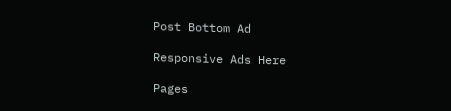Post Bottom Ad

Responsive Ads Here

Pages